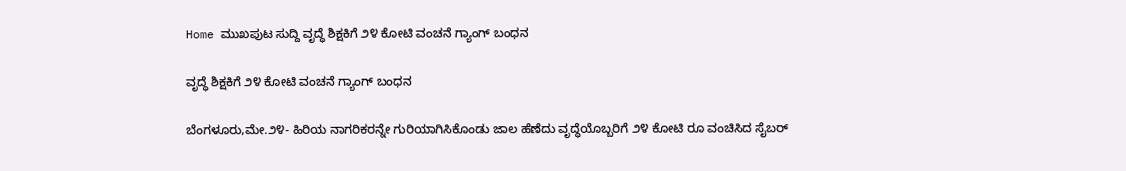Home ಮುಖಪುಟ ಸುದ್ದಿ ವೃದ್ಧೆ ಶಿಕ್ಷಕಿಗೆ ೨೪ ಕೋಟಿ ವಂಚನೆ ಗ್ಯಾಂಗ್ ಬಂಧನ

ವೃದ್ಧೆ ಶಿಕ್ಷಕಿಗೆ ೨೪ ಕೋಟಿ ವಂಚನೆ ಗ್ಯಾಂಗ್ ಬಂಧನ

ಬೆಂಗಳೂರು,ಮೇ.೨೪- ಹಿರಿಯ ನಾಗರಿಕರನ್ನೇ ಗುರಿಯಾಗಿಸಿಕೊಂಡು ಜಾಲ ಹೆಣೆದು ವೃದ್ಧೆಯೊಬ್ಬರಿಗೆ ೨೪ ಕೋಟಿ ರೂ ವಂಚಿಸಿದ ಸೈಬರ್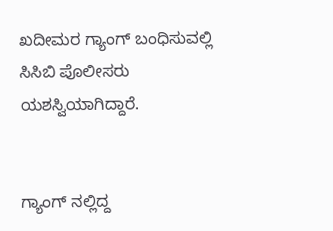ಖದೀಮರ ಗ್ಯಾಂಗ್ ಬಂಧಿಸುವಲ್ಲಿ ಸಿಸಿಬಿ ಪೊಲೀಸರು ಯಶಸ್ವಿಯಾಗಿದ್ದಾರೆ.


ಗ್ಯಾಂಗ್ ನಲ್ಲಿದ್ದ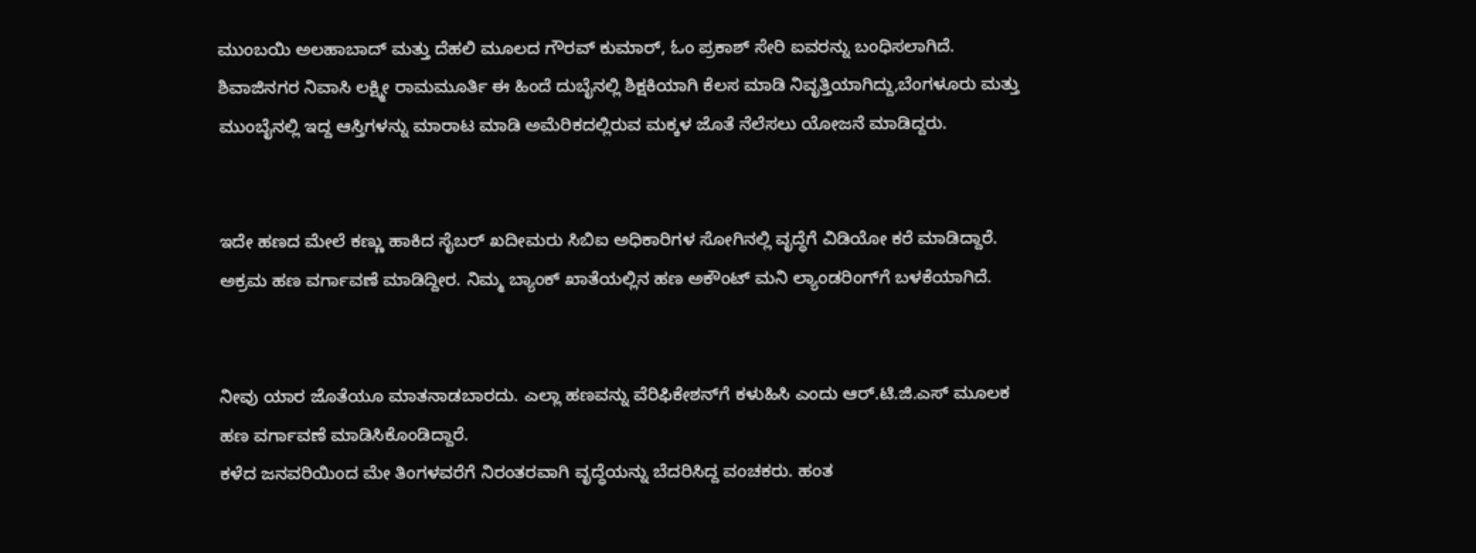ಮುಂಬಯಿ ಅಲಹಾಬಾದ್ ಮತ್ತು ದೆಹಲಿ ಮೂಲದ ಗೌರವ್ ಕುಮಾರ್, ಓಂ ಪ್ರಕಾಶ್ ಸೇರಿ ಐವರನ್ನು ಬಂಧಿಸಲಾಗಿದೆ. ಶಿವಾಜಿನಗರ ನಿವಾಸಿ ಲಕ್ಷ್ಮೀ ರಾಮಮೂರ್ತಿ ಈ ಹಿಂದೆ ದುಬೈನಲ್ಲಿ ಶಿಕ್ಷಕಿಯಾಗಿ ಕೆಲಸ ಮಾಡಿ ನಿವೃತ್ತಿಯಾಗಿದ್ದು,ಬೆಂಗಳೂರು ಮತ್ತು ಮುಂಬೈನಲ್ಲಿ ಇದ್ದ ಆಸ್ತಿಗಳನ್ನು ಮಾರಾಟ ಮಾಡಿ ಅಮೆರಿಕದಲ್ಲಿರುವ ಮಕ್ಕಳ ಜೊತೆ ನೆಲೆಸಲು ಯೋಜನೆ ಮಾಡಿದ್ದರು.


ಇದೇ ಹಣದ ಮೇಲೆ ಕಣ್ಣು ಹಾಕಿದ ಸೈಬರ್ ಖದೀಮರು ಸಿಬಿಐ ಅಧಿಕಾರಿಗಳ ಸೋಗಿನಲ್ಲಿ ವೃದ್ಧೆಗೆ ವಿಡಿಯೋ ಕರೆ ಮಾಡಿದ್ದಾರೆ. ಅಕ್ರಮ ಹಣ ವರ್ಗಾವಣೆ ಮಾಡಿದ್ದೀರ. ನಿಮ್ಮ ಬ್ಯಾಂಕ್ ಖಾತೆಯಲ್ಲಿನ ಹಣ ಅಕೌಂಟ್ ಮನಿ ಲ್ಯಾಂಡರಿಂಗ್‌ಗೆ ಬಳಕೆಯಾಗಿದೆ.


ನೀವು ಯಾರ ಜೊತೆಯೂ ಮಾತನಾಡಬಾರದು. ಎಲ್ಲಾ ಹಣವನ್ನು ವೆರಿಫಿಕೇಶನ್‌ಗೆ ಕಳುಹಿಸಿ ಎಂದು ಆರ್.ಟಿ.ಜಿ.ಎಸ್ ಮೂಲಕ ಹಣ ವರ್ಗಾವಣೆ ಮಾಡಿಸಿಕೊಂಡಿದ್ದಾರೆ.
ಕಳೆದ ಜನವರಿಯಿಂದ ಮೇ ತಿಂಗಳವರೆಗೆ ನಿರಂತರವಾಗಿ ವೃದ್ಧೆಯನ್ನು ಬೆದರಿಸಿದ್ದ ವಂಚಕರು. ಹಂತ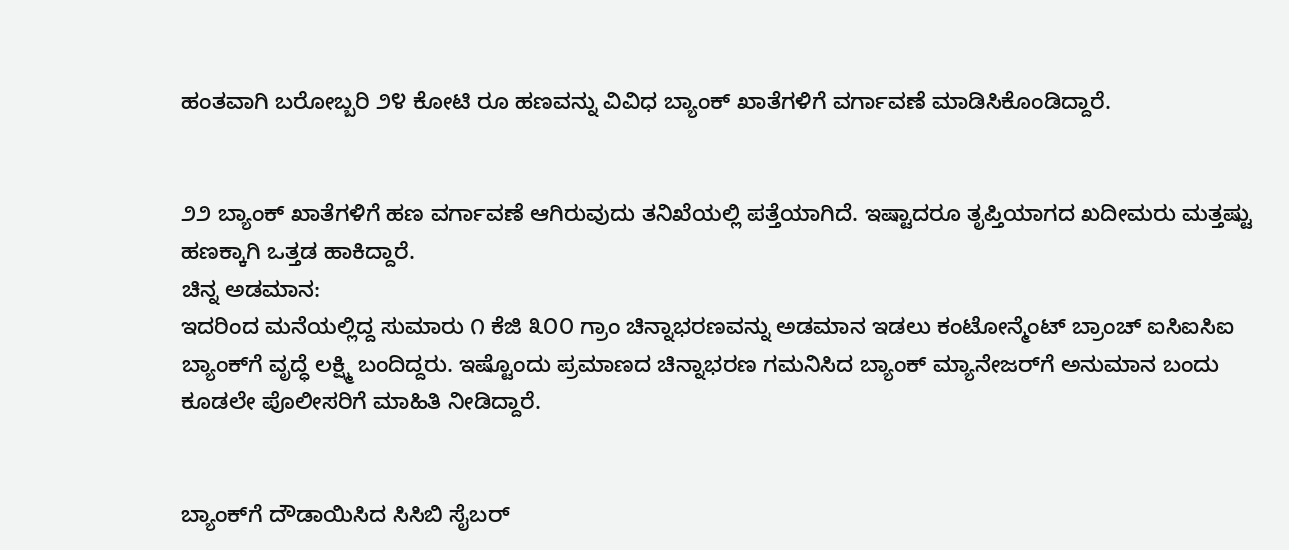ಹಂತವಾಗಿ ಬರೋಬ್ಬರಿ ೨೪ ಕೋಟಿ ರೂ ಹಣವನ್ನು ವಿವಿಧ ಬ್ಯಾಂಕ್ ಖಾತೆಗಳಿಗೆ ವರ್ಗಾವಣೆ ಮಾಡಿಸಿಕೊಂಡಿದ್ದಾರೆ.


೨೨ ಬ್ಯಾಂಕ್ ಖಾತೆಗಳಿಗೆ ಹಣ ವರ್ಗಾವಣೆ ಆಗಿರುವುದು ತನಿಖೆಯಲ್ಲಿ ಪತ್ತೆಯಾಗಿದೆ. ಇಷ್ಟಾದರೂ ತೃಪ್ತಿಯಾಗದ ಖದೀಮರು ಮತ್ತಷ್ಟು ಹಣಕ್ಕಾಗಿ ಒತ್ತಡ ಹಾಕಿದ್ದಾರೆ.
ಚಿನ್ನ ಅಡಮಾನ:
ಇದರಿಂದ ಮನೆಯಲ್ಲಿದ್ದ ಸುಮಾರು ೧ ಕೆಜಿ ೩೦೦ ಗ್ರಾಂ ಚಿನ್ನಾಭರಣವನ್ನು ಅಡಮಾನ ಇಡಲು ಕಂಟೋನ್ಮೆಂಟ್ ಬ್ರಾಂಚ್ ಐಸಿಐಸಿಐ ಬ್ಯಾಂಕ್‌ಗೆ ವೃದ್ಧೆ ಲಕ್ಷ್ಮಿ ಬಂದಿದ್ದರು. ಇಷ್ಟೊಂದು ಪ್ರಮಾಣದ ಚಿನ್ನಾಭರಣ ಗಮನಿಸಿದ ಬ್ಯಾಂಕ್ ಮ್ಯಾನೇಜರ್‌ಗೆ ಅನುಮಾನ ಬಂದು ಕೂಡಲೇ ಪೊಲೀಸರಿಗೆ ಮಾಹಿತಿ ನೀಡಿದ್ದಾರೆ.


ಬ್ಯಾಂಕ್‌ಗೆ ದೌಡಾಯಿಸಿದ ಸಿಸಿಬಿ ಸೈಬರ್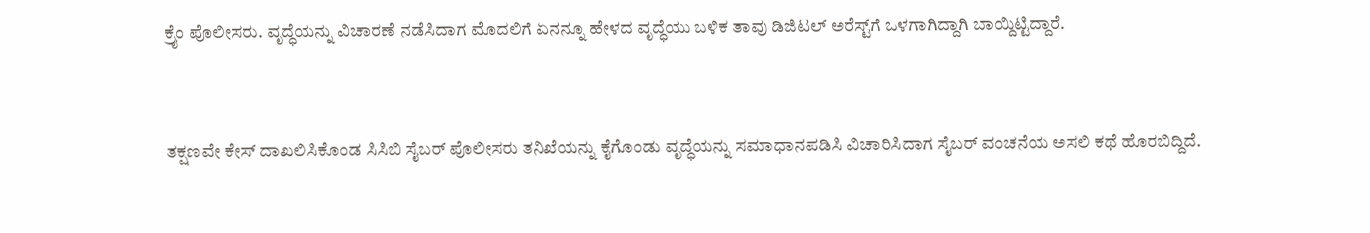ಕ್ರೈಂ ಪೊಲೀಸರು. ವೃದ್ಧೆಯನ್ನು ವಿಚಾರಣೆ ನಡೆಸಿದಾಗ ಮೊದಲಿಗೆ ಏನನ್ನೂ ಹೇಳದ ವೃದ್ಧೆಯು ಬಳಿಕ ತಾವು ಡಿಜಿಟಲ್ ಅರೆಸ್ಟ್‌ಗೆ ಒಳಗಾಗಿದ್ದಾಗಿ ಬಾಯ್ದಿಟ್ಟಿದ್ದಾರೆ.


ತಕ್ಷಣವೇ ಕೇಸ್ ದಾಖಲಿಸಿಕೊಂಡ ಸಿಸಿಬಿ ಸೈಬರ್ ಪೊಲೀಸರು ತನಿಖೆಯನ್ನು ಕೈಗೊಂಡು ವೃದ್ಧೆಯನ್ನು ಸಮಾಧಾನಪಡಿಸಿ ವಿಚಾರಿಸಿದಾಗ ಸೈಬರ್ ವಂಚನೆಯ ಅಸಲಿ ಕಥೆ ಹೊರಬಿದ್ದಿದೆ.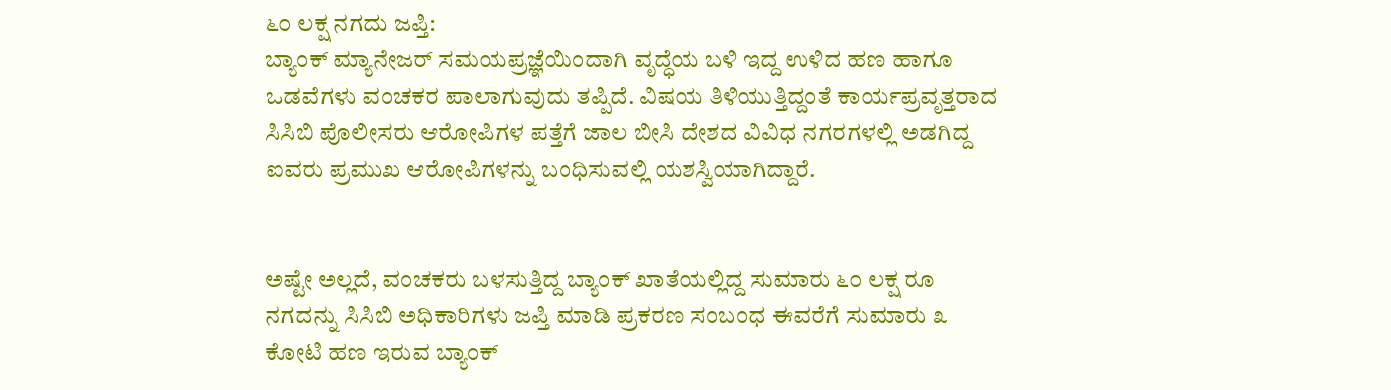೬೦ ಲಕ್ಷ ನಗದು ಜಪ್ತಿ:
ಬ್ಯಾಂಕ್ ಮ್ಯಾನೇಜರ್ ಸಮಯಪ್ರಜ್ಞೆಯಿಂದಾಗಿ ವೃದ್ಧೆಯ ಬಳಿ ಇದ್ದ ಉಳಿದ ಹಣ ಹಾಗೂ ಒಡವೆಗಳು ವಂಚಕರ ಪಾಲಾಗುವುದು ತಪ್ಪಿದೆ. ವಿಷಯ ತಿಳಿಯುತ್ತಿದ್ದಂತೆ ಕಾರ್ಯಪ್ರವೃತ್ತರಾದ ಸಿಸಿಬಿ ಪೊಲೀಸರು ಆರೋಪಿಗಳ ಪತ್ತೆಗೆ ಜಾಲ ಬೀಸಿ ದೇಶದ ವಿವಿಧ ನಗರಗಳಲ್ಲಿ ಅಡಗಿದ್ದ ಐವರು ಪ್ರಮುಖ ಆರೋಪಿಗಳನ್ನು ಬಂಧಿಸುವಲ್ಲಿ ಯಶಸ್ವಿಯಾಗಿದ್ದಾರೆ.


ಅಷ್ಟೇ ಅಲ್ಲದೆ, ವಂಚಕರು ಬಳಸುತ್ತಿದ್ದ ಬ್ಯಾಂಕ್ ಖಾತೆಯಲ್ಲಿದ್ದ ಸುಮಾರು ೬೦ ಲಕ್ಷ ರೂ ನಗದನ್ನು ಸಿಸಿಬಿ ಅಧಿಕಾರಿಗಳು ಜಪ್ತಿ ಮಾಡಿ ಪ್ರಕರಣ ಸಂಬಂಧ ಈವರೆಗೆ ಸುಮಾರು ೩ ಕೋಟಿ ಹಣ ಇರುವ ಬ್ಯಾಂಕ್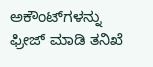ಅಕೌಂಟ್‌ಗಳನ್ನು ಫ್ರೀಜ್ ಮಾಡಿ ತನಿಖೆ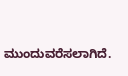ಮುಂದುವರೆಸಲಾಗಿದೆ.